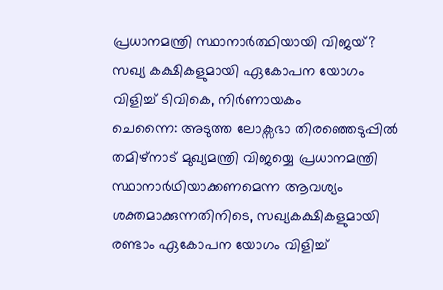പ്രധാനമന്ത്രി സ്ഥാനാർത്ഥിയായി വിജയ്? സഖ്യ കക്ഷികളുമായി ഏകോപന യോഗം വിളിച്ച് ടിവികെ, നിർണായകം
ചെന്നൈ: അടുത്ത ലോക്സഭാ തിരഞ്ഞെടുപ്പിൽ തമിഴ്നാട് മുഖ്യമന്ത്രി വിജയ്യെ പ്രധാനമന്ത്രി സ്ഥാനാർഥിയാക്കണമെന്ന ആവശ്യം ശക്തമാക്കുന്നതിനിടെ, സഖ്യകക്ഷികളുമായി രണ്ടാം ഏകോപന യോഗം വിളിച്ച്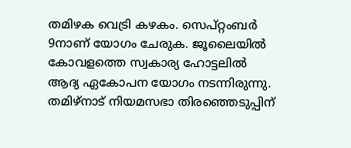തമിഴക വെട്രി കഴകം. സെപ്റ്റംബർ 9നാണ് യോഗം ചേരുക. ജൂലൈയിൽ കോവളത്തെ സ്വകാര്യ ഹോട്ടലിൽ ആദ്യ ഏകോപന യോഗം നടന്നിരുന്നു.
തമിഴ്നാട് നിയമസഭാ തിരഞ്ഞെടുപ്പിന്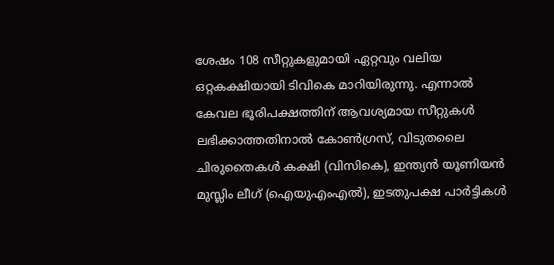ശേഷം 108 സീറ്റുകളുമായി ഏറ്റവും വലിയ ഒറ്റകക്ഷിയായി ടിവികെ മാറിയിരുന്നു. എന്നാൽ കേവല ഭൂരിപക്ഷത്തിന് ആവശ്യമായ സീറ്റുകൾ ലഭിക്കാത്തതിനാൽ കോൺഗ്രസ്, വിടുതലൈ ചിരുതൈകൾ കക്ഷി (വിസികെ), ഇന്ത്യൻ യൂണിയൻ മുസ്ലിം ലീഗ് (ഐയുഎംഎൽ), ഇടതുപക്ഷ പാർട്ടികൾ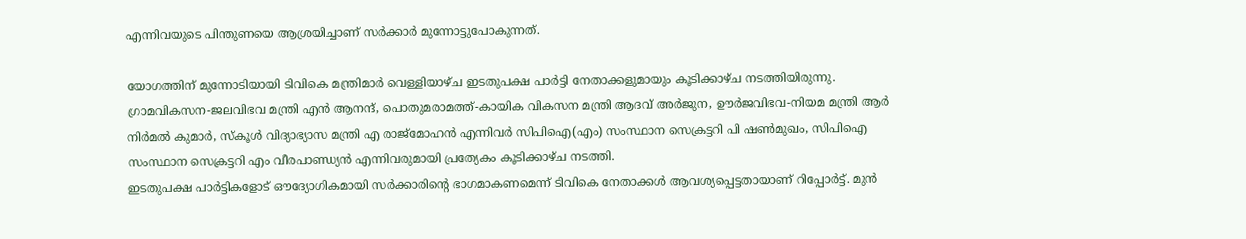എന്നിവയുടെ പിന്തുണയെ ആശ്രയിച്ചാണ് സർക്കാർ മുന്നോട്ടുപോകുന്നത്.

യോഗത്തിന് മുന്നോടിയായി ടിവികെ മന്ത്രിമാർ വെള്ളിയാഴ്ച ഇടതുപക്ഷ പാർട്ടി നേതാക്കളുമായും കൂടിക്കാഴ്ച നടത്തിയിരുന്നു. ഗ്രാമവികസന-ജലവിഭവ മന്ത്രി എൻ ആനന്ദ്, പൊതുമരാമത്ത്-കായിക വികസന മന്ത്രി ആദവ് അർജുന, ഊർജവിഭവ-നിയമ മന്ത്രി ആർ നിർമൽ കുമാർ, സ്കൂൾ വിദ്യാഭ്യാസ മന്ത്രി എ രാജ്മോഹൻ എന്നിവർ സിപിഐ(എം) സംസ്ഥാന സെക്രട്ടറി പി ഷൺമുഖം, സിപിഐ സംസ്ഥാന സെക്രട്ടറി എം വീരപാണ്ഡ്യൻ എന്നിവരുമായി പ്രത്യേകം കൂടിക്കാഴ്ച നടത്തി.
ഇടതുപക്ഷ പാർട്ടികളോട് ഔദ്യോഗികമായി സർക്കാരിന്റെ ഭാഗമാകണമെന്ന് ടിവികെ നേതാക്കൾ ആവശ്യപ്പെട്ടതായാണ് റിപ്പോർട്ട്. മുൻ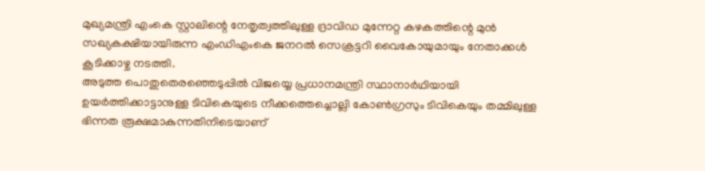മുഖ്യമന്ത്രി എംകെ സ്റ്റാലിന്റെ നേതൃത്വത്തിലുള്ള ദ്രാവിഡ മുന്നേറ്റ കഴകത്തിന്റെ മുൻ സഖ്യകക്ഷിയായിരുന്ന എംഡിഎംകെ ജനറൽ സെക്രട്ടറി വൈകോയുമായും നേതാക്കൾ കൂടിക്കാഴ്ച നടത്തി.
അടുത്ത പൊതുതെരഞ്ഞെടുപ്പിൽ വിജയ്യെ പ്രധാനമന്ത്രി സ്ഥാനാർഥിയായി ഉയർത്തിക്കാട്ടാനുള്ള ടിവികെയുടെ നീക്കത്തെച്ചൊല്ലി കോൺഗ്രസും ടിവികെയും തമ്മിലുള്ള ഭിന്നത രൂക്ഷമാകുന്നതിനിടെയാണ്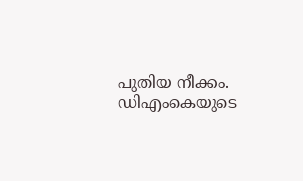പുതിയ നീക്കം. ഡിഎംകെയുടെ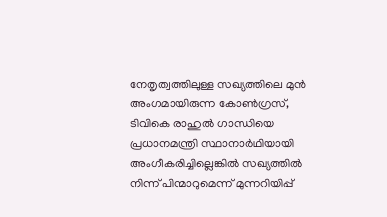നേതൃത്വത്തിലുള്ള സഖ്യത്തിലെ മുൻ അംഗമായിരുന്ന കോൺഗ്രസ്, ടിവികെ രാഹുൽ ഗാന്ധിയെ പ്രധാനമന്ത്രി സ്ഥാനാർഥിയായി അംഗീകരിച്ചില്ലെങ്കിൽ സഖ്യത്തിൽ നിന്ന് പിന്മാറുമെന്ന് മുന്നറിയിപ്പ്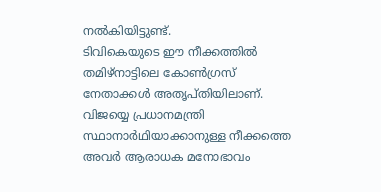നൽകിയിട്ടുണ്ട്.
ടിവികെയുടെ ഈ നീക്കത്തിൽ തമിഴ്നാട്ടിലെ കോൺഗ്രസ് നേതാക്കൾ അതൃപ്തിയിലാണ്. വിജയ്യെ പ്രധാനമന്ത്രി സ്ഥാനാർഥിയാക്കാനുള്ള നീക്കത്തെ അവർ ആരാധക മനോഭാവം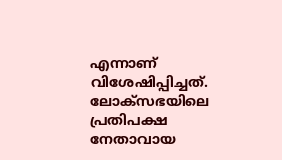എന്നാണ് വിശേഷിപ്പിച്ചത്. ലോക്സഭയിലെ പ്രതിപക്ഷ നേതാവായ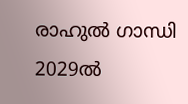രാഹുൽ ഗാന്ധി 2029ൽ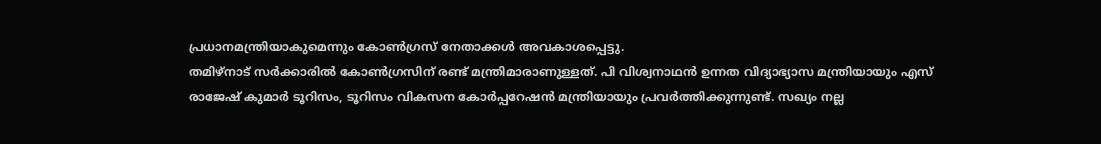പ്രധാനമന്ത്രിയാകുമെന്നും കോൺഗ്രസ് നേതാക്കൾ അവകാശപ്പെട്ടു.
തമിഴ്നാട് സർക്കാരിൽ കോൺഗ്രസിന് രണ്ട് മന്ത്രിമാരാണുള്ളത്. പി വിശ്വനാഥൻ ഉന്നത വിദ്യാഭ്യാസ മന്ത്രിയായും എസ് രാജേഷ് കുമാർ ടൂറിസം, ടൂറിസം വികസന കോർപ്പറേഷൻ മന്ത്രിയായും പ്രവർത്തിക്കുന്നുണ്ട്. സഖ്യം നല്ല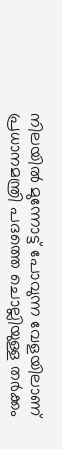നിലയിൽ മുന്നോട്ട് പോവുന്ന വേളയിലാണ് പ്രധാനമന്ത്രി പദത്തെ ചൊല്ലിയുള്ള തർക്കം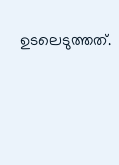ഉടലെടുത്തത്.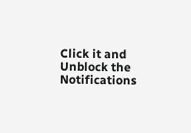Click it and Unblock the Notifications